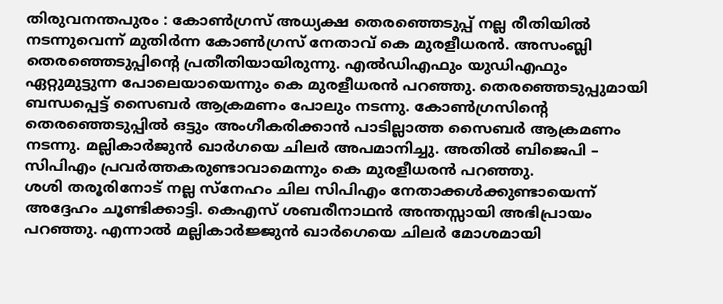തിരുവനന്തപുരം : കോൺഗ്രസ് അധ്യക്ഷ തെരഞ്ഞെടുപ്പ് നല്ല രീതിയിൽ നടന്നുവെന്ന് മുതിർന്ന കോൺഗ്രസ് നേതാവ് കെ മുരളീധരൻ. അസംബ്ലി തെരഞ്ഞെടുപ്പിന്റെ പ്രതീതിയായിരുന്നു. എൽഡിഎഫും യുഡിഎഫും ഏറ്റുമുട്ടുന്ന പോലെയായെന്നും കെ മുരളീധരൻ പറഞ്ഞു. തെരഞ്ഞെടുപ്പുമായി ബന്ധപ്പെട്ട് സൈബർ ആക്രമണം പോലും നടന്നു. കോൺഗ്രസിന്റെ തെരഞ്ഞെടുപ്പിൽ ഒട്ടും അംഗീകരിക്കാൻ പാടില്ലാത്ത സൈബർ ആക്രമണം നടന്നു. മല്ലികാർജുൻ ഖാർഗയെ ചിലർ അപമാനിച്ചു. അതിൽ ബിജെപി – സിപിഎം പ്രവർത്തകരുണ്ടാവാമെന്നും കെ മുരളീധരൻ പറഞ്ഞു.
ശശി തരൂരിനോട് നല്ല സ്നേഹം ചില സിപിഎം നേതാക്കൾക്കുണ്ടായെന്ന് അദ്ദേഹം ചൂണ്ടിക്കാട്ടി. കെഎസ് ശബരീനാഥൻ അന്തസ്സായി അഭിപ്രായം പറഞ്ഞു. എന്നാൽ മല്ലികാർജ്ജുൻ ഖാർഗെയെ ചിലർ മോശമായി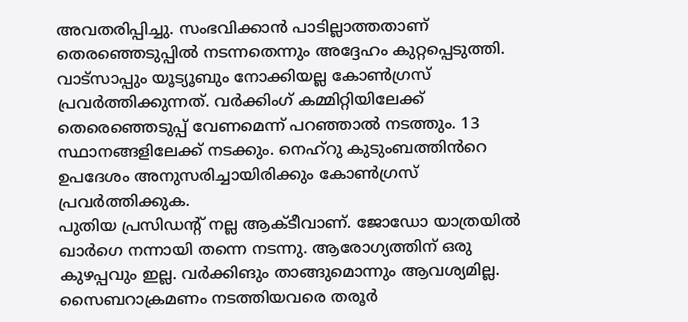അവതരിപ്പിച്ചു. സംഭവിക്കാൻ പാടില്ലാത്തതാണ് തെരഞ്ഞെടുപ്പിൽ നടന്നതെന്നും അദ്ദേഹം കുറ്റപ്പെടുത്തി. വാട്സാപ്പും യൂട്യൂബും നോക്കിയല്ല കോൺഗ്രസ് പ്രവർത്തിക്കുന്നത്. വർക്കിംഗ് കമ്മിറ്റിയിലേക്ക് തെരെഞ്ഞെടുപ്പ് വേണമെന്ന് പറഞ്ഞാൽ നടത്തും. 13 സ്ഥാനങ്ങളിലേക്ക് നടക്കും. നെഹ്റു കുടുംബത്തിൻറെ ഉപദേശം അനുസരിച്ചായിരിക്കും കോൺഗ്രസ് പ്രവർത്തിക്കുക.
പുതിയ പ്രസിഡന്റ് നല്ല ആക്ടീവാണ്. ജോഡോ യാത്രയിൽ ഖാർഗെ നന്നായി തന്നെ നടന്നു. ആരോഗ്യത്തിന് ഒരു കുഴപ്പവും ഇല്ല. വർക്കിങും താങ്ങുമൊന്നും ആവശ്യമില്ല. സൈബറാക്രമണം നടത്തിയവരെ തരൂർ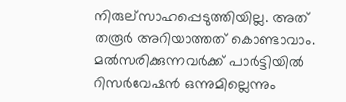നിരുല്സാഹപ്പെടുത്തിയില്ല. അത് തരൂർ അറിയാത്തത് കൊണ്ടാവാം. മൽസരിക്കുന്നവർക്ക് പാർട്ടിയിൽ റിസർവേഷൻ ഒന്നുമില്ലെന്നും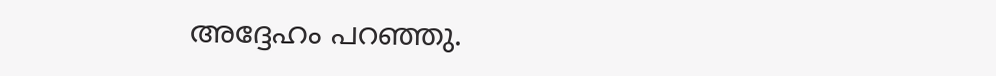അദ്ദേഹം പറഞ്ഞു.